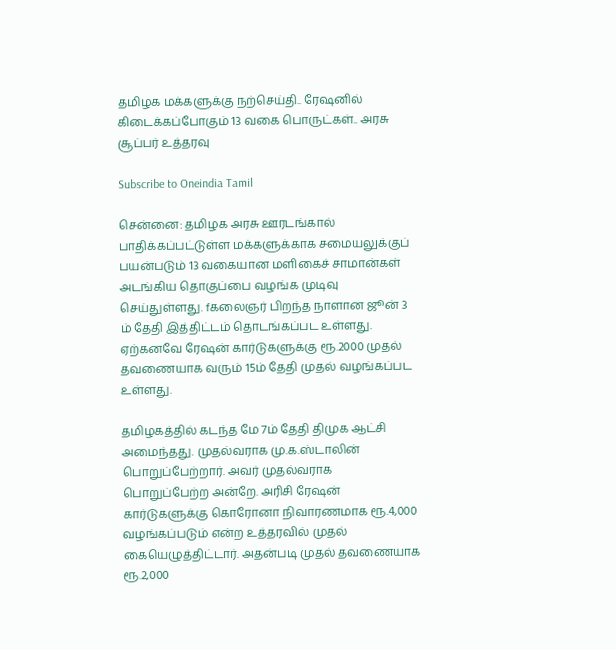தமிழக மக்களுக்கு நற்செய்தி.. ரேஷனில் கிடைக்கப்போகும் 13 வகை பொருட்கள்.. அரசு சூப்பர் உத்தரவு

Subscribe to Oneindia Tamil

சென்னை: தமிழக அரசு ஊரடங்கால் பாதிக்கப்பட்டுள்ள மக்களுக்காக சமையலுக்குப் பயன்படும் 13 வகையான மளிகைச் சாமான்கள் அடங்கிய தொகுப்பை வழங்க முடிவு செய்துள்ளது. fகலைஞர் பிறந்த நாளான ஜூன் 3 ம் தேதி இத்திட்டம் தொடங்கப்பட உள்ளது. ஏற்கனவே ரேஷன் கார்டுகளுக்கு ரூ.2000 முதல் தவணையாக வரும் 15ம் தேதி முதல் வழங்கப்பட உள்ளது.

தமிழகத்தில் கடந்த மே 7ம் தேதி திமுக ஆட்சி அமைந்தது. முதல்வராக மு.க.ஸ்டாலின் பொறுப்பேற்றார். அவர் முதல்வராக பொறுப்பேற்ற அன்றே. அரிசி ரேஷன் கார்டுகளுக்கு கொரோனா நிவாரணமாக ரூ.4,000 வழங்கப்படும் என்ற உத்தரவில் முதல் கையெழுத்திட்டார். அதன்படி முதல் தவணையாக ரூ.2,000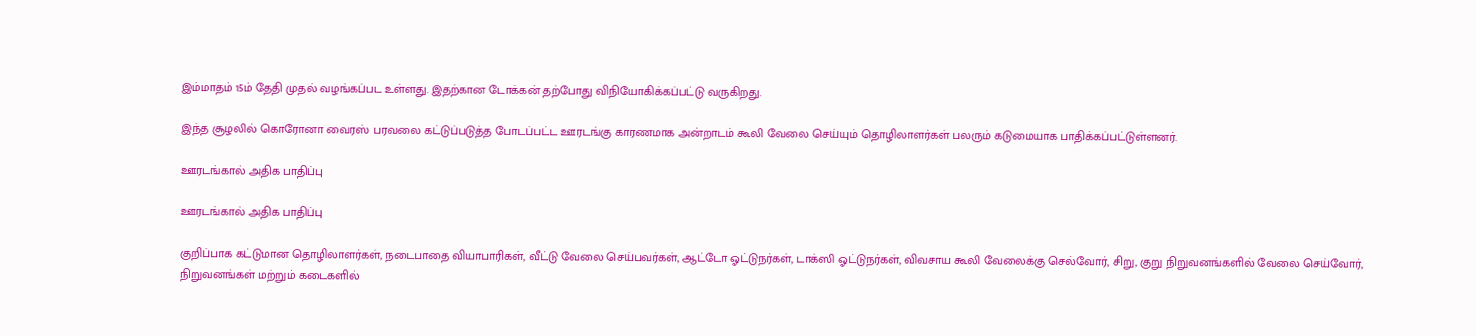இம்மாதம் 15ம் தேதி முதல் வழங்கப்பட உள்ளது. இதற்கான டோக்கன் தற்போது விநியோகிக்கப்பட்டு வருகிறது.

இந்த சூழலில் கொரோனா வைரஸ் பரவலை கட்டுப்படுத்த போடப்பட்ட ஊரடங்கு காரணமாக அன்றாடம் கூலி வேலை செய்யும் தொழிலாளர்கள் பலரும் கடுமையாக பாதிக்கப்பட்டுள்ளனர்.

ஊரடங்கால் அதிக பாதிப்பு

ஊரடங்கால் அதிக பாதிப்பு

குறிப்பாக கட்டுமான தொழிலாளர்கள், நடைபாதை வியாபாரிகள், வீட்டு வேலை செய்பவர்கள், ஆட்டோ ஓட்டுநர்கள், டாக்ஸி ஓட்டுநர்கள், விவசாய கூலி வேலைக்கு செல்வோர், சிறு, குறு நிறுவனங்களில் வேலை செய்வோர், நிறுவனங்கள் மற்றும் கடைகளில்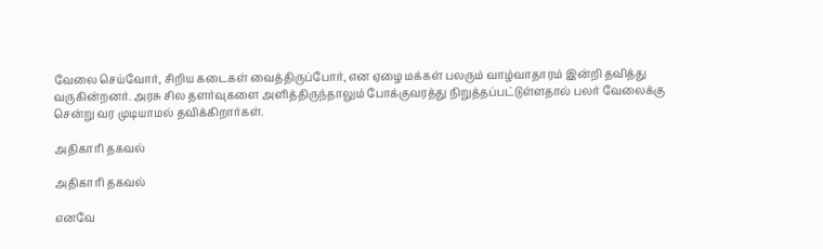வேலை செய்வோர், சிறிய கடைகள் வைத்திருப்போர், என ஏழை மக்கள் பலரும் வாழ்வாதாரம் இன்றி தவித்து வருகின்றனர். அரசு சில தளர்வுகளை அளித்திருந்தாலும் போக்குவரத்து நிறுத்தப்பட்டுள்ளதால் பலர் வேலைக்கு சென்று வர முடியாமல் தவிக்கிறார்கள்.

அதிகாரி தகவல்

அதிகாரி தகவல்

எனவே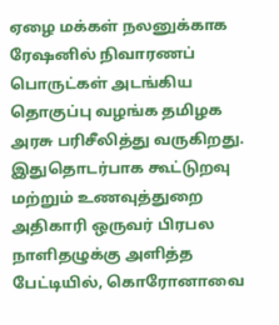ஏழை மக்கள் நலனுக்காக ரேஷனில் நிவாரணப் பொருட்கள் அடங்கிய தொகுப்பு வழங்க தமிழக அரசு பரிசீலித்து வருகிறது. இதுதொடர்பாக கூட்டுறவு மற்றும் உணவுத்துறை அதிகாரி ஒருவர் பிரபல நாளிதழுக்கு அளித்த பேட்டியில், கொரோனாவை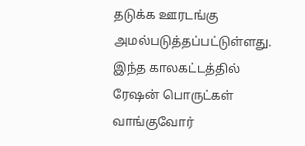தடுக்க ஊரடங்கு அமல்படுத்தப்பட்டுள்ளது. இந்த காலகட்டத்தில் ரேஷன் பொருட்கள் வாங்குவோர்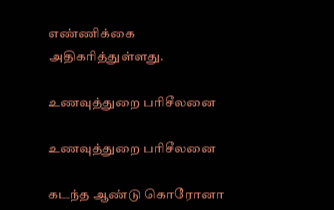எண்ணிக்கை அதிகரித்துள்ளது.

உணவுத்துறை பரிசீலனை

உணவுத்துறை பரிசீலனை

கடந்த ஆண்டு கொரோனா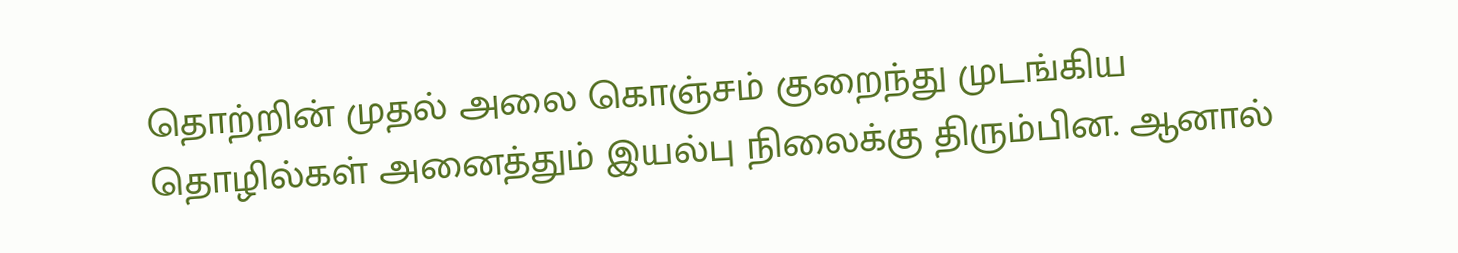தொற்றின் முதல் அலை கொஞ்சம் குறைந்து முடங்கிய தொழில்கள் அனைத்தும் இயல்பு நிலைக்கு திரும்பின. ஆனால்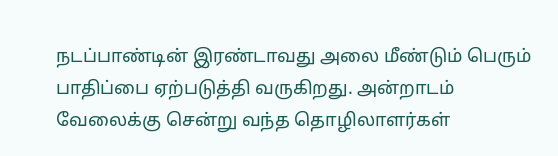நடப்பாண்டின் இரண்டாவது அலை மீண்டும் பெரும் பாதிப்பை ஏற்படுத்தி வருகிறது. அன்றாடம் வேலைக்கு சென்று வந்த தொழிலாளர்கள்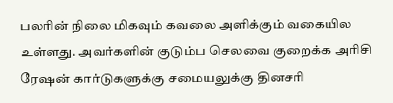பலரின் நிலை மிகவும் கவலை அளிக்கும் வகையில உள்ளது. அவர்களின் குடும்ப செலவை குறைக்க அரிசி ரேஷன் கார்டுகளுக்கு சமையலுக்கு தினசரி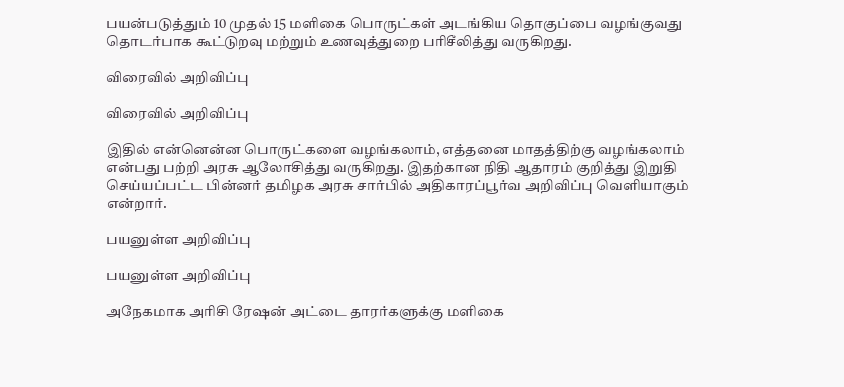பயன்படுத்தும் 10 முதல் 15 மளிகை பொருட்கள் அடங்கிய தொகுப்பை வழங்குவது தொடர்பாக கூட்டுறவு மற்றும் உணவுத்துறை பரிசீலித்து வருகிறது.

விரைவில் அறிவிப்பு

விரைவில் அறிவிப்பு

இதில் என்னென்ன பொருட்களை வழங்கலாம், எத்தனை மாதத்திற்கு வழங்கலாம் என்பது பற்றி அரசு ஆலோசித்து வருகிறது. இதற்கான நிதி ஆதாரம் குறித்து இறுதி செய்யப்பட்ட பின்னர் தமிழக அரசு சார்பில் அதிகாரப்பூர்வ அறிவிப்பு வெளியாகும் என்றார்.

பயனுள்ள அறிவிப்பு

பயனுள்ள அறிவிப்பு

அநேகமாக அரிசி ரேஷன் அட்டை தாரர்களுக்கு மளிகை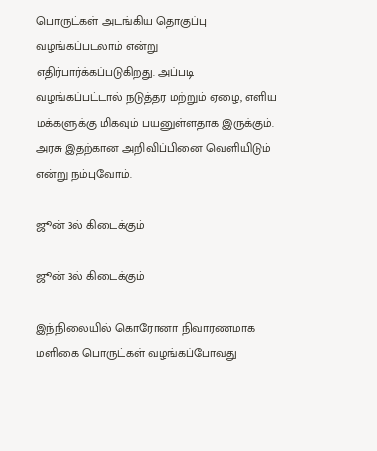பொருட்கள் அடங்கிய தொகுப்பு வழங்கப்படலாம் என்று எதிர்பார்க்கப்படுகிறது. அப்படி வழங்கப்பட்டால் நடுத்தர மற்றும் ஏழை, எளிய மக்களுக்கு மிகவும் பயனுள்ளதாக இருக்கும். அரசு இதற்கான அறிவிப்பினை வெளியிடும் என்று நம்புவோம்.

ஜூன் 3ல் கிடைக்கும்

ஜூன் 3ல் கிடைக்கும்

இந்நிலையில் கொரோனா நிவாரணமாக மளிகை பொருட்கள் வழங்கப்போவது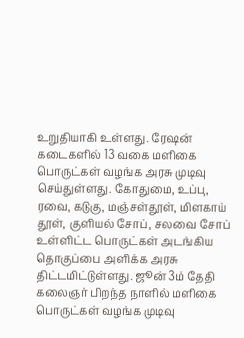உறுதியாகி உள்ளது. ரேஷன் கடைகளில் 13 வகை மளிகை பொருட்கள் வழங்க அரசு முடிவு செய்துள்ளது. கோதுமை, உப்பு, ரவை, கடுகு, மஞ்சள்தூள், மிளகாய் தூள், குளியல் சோப், சலவை சோப் உள்ளிட்ட பொருட்கள் அடங்கிய தொகுப்பை அளிக்க அரசு திட்டமிட்டுள்ளது. ஜூன் 3ம் தேதி கலைஞர் பிறந்த நாளில் மளிகை பொருட்கள் வழங்க முடிவு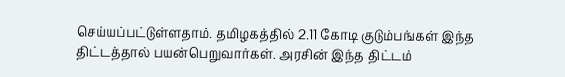செய்யப்பட்டுள்ளதாம். தமிழகத்தில் 2.11 கோடி குடும்பங்கள் இந்த திட்டத்தால் பயன்பெறுவார்கள். அரசின் இந்த திட்டம்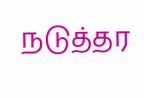நடுத்தர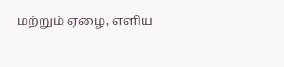மற்றும் ஏழை, எளிய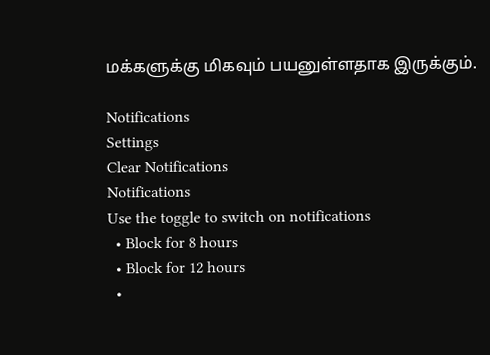மக்களுக்கு மிகவும் பயனுள்ளதாக இருக்கும்.

Notifications
Settings
Clear Notifications
Notifications
Use the toggle to switch on notifications
  • Block for 8 hours
  • Block for 12 hours
  •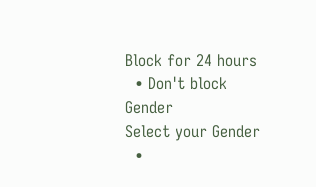Block for 24 hours
  • Don't block
Gender
Select your Gender
  •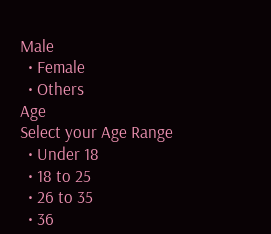Male
  • Female
  • Others
Age
Select your Age Range
  • Under 18
  • 18 to 25
  • 26 to 35
  • 36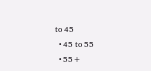to 45
  • 45 to 55
  • 55+